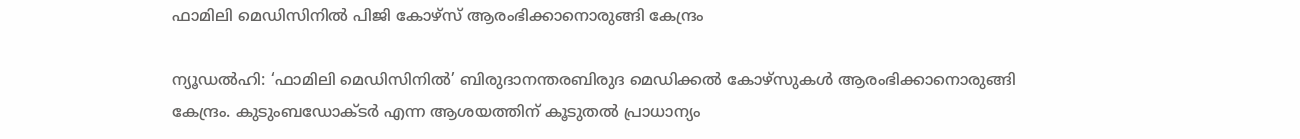ഫാമിലി മെഡിസിനില്‍ പിജി കോഴ്‌സ് ആരംഭിക്കാനൊരുങ്ങി കേന്ദ്രം

ന്യൂഡല്‍ഹി: ‘ഫാമിലി മെഡിസിനില്‍’ ബിരുദാനന്തരബിരുദ മെഡിക്കല്‍ കോഴ്‌സുകള്‍ ആരംഭിക്കാനൊരുങ്ങി കേന്ദ്രം. കുടുംബഡോക്ടര്‍ എന്ന ആശയത്തിന് കൂടുതല്‍ പ്രാധാന്യം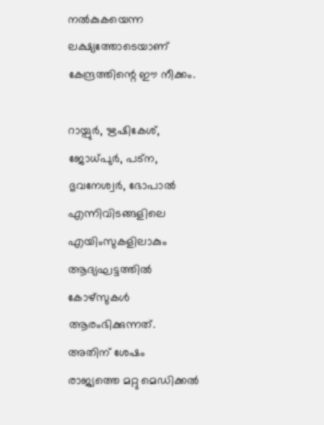നല്‍കുകയെന്ന ലക്ഷ്യത്തോടെയാണ് കേന്ദ്രത്തിന്റെ ഈ നീക്കം.

റായ്പുര്‍, ഋഷികേശ്, ജോധ്പുര്‍, പട്‌ന, ഭുവനേശ്വര്‍, ഭോപാല്‍ എന്നിവിടങ്ങളിലെ എയിംസുകളിലാകും ആദ്യഘട്ടത്തില്‍ കോഴ്‌സുകള്‍ ആരംഭിക്കുന്നത്. അതിന് ശേഷം രാജ്യത്തെ മറ്റു മെഡിക്കല്‍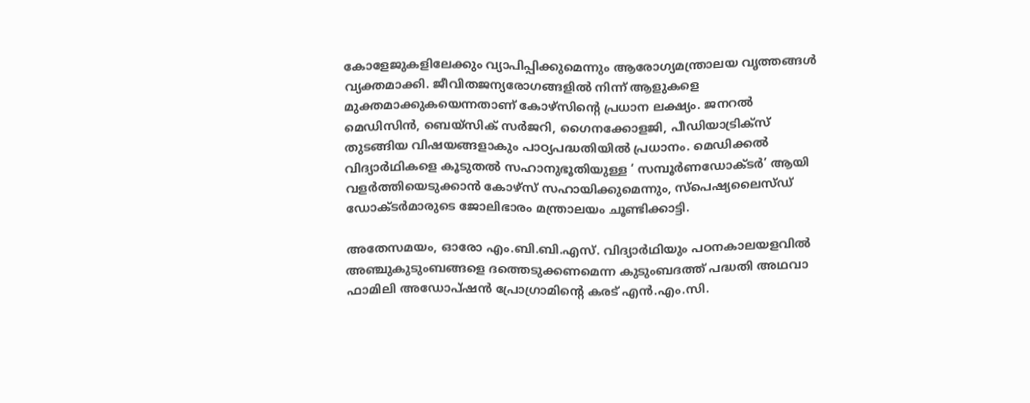കോളേജുകളിലേക്കും വ്യാപിപ്പിക്കുമെന്നും ആരോഗ്യമന്ത്രാലയ വൃത്തങ്ങള്‍ വ്യക്തമാക്കി. ജീവിതജന്യരോഗങ്ങളില്‍ നിന്ന് ആളുകളെ മുക്തമാക്കുകയെന്നതാണ് കോഴ്‌സിന്റെ പ്രധാന ലക്ഷ്യം. ജനറല്‍ മെഡിസിന്‍, ബെയ്‌സിക് സര്‍ജറി, ഗൈനക്കോളജി, പീഡിയാട്രിക്‌സ് തുടങ്ങിയ വിഷയങ്ങളാകും പാഠ്യപദ്ധതിയില്‍ പ്രധാനം. മെഡിക്കല്‍ വിദ്യാര്‍ഥികളെ കൂടുതല്‍ സഹാനുഭൂതിയുള്ള ‘ സമ്പൂര്‍ണഡോക്ടര്‍’ ആയി വളര്‍ത്തിയെടുക്കാന്‍ കോഴ്‌സ് സഹായിക്കുമെന്നും, സ്‌പെഷ്യലൈസ്ഡ് ഡോക്ടര്‍മാരുടെ ജോലിഭാരം മന്ത്രാലയം ചൂണ്ടിക്കാട്ടി.

അതേസമയം, ഓരോ എം.ബി.ബി.എസ്. വിദ്യാര്‍ഥിയും പഠനകാലയളവില്‍ അഞ്ചുകുടുംബങ്ങളെ ദത്തെടുക്കണമെന്ന കുടുംബദത്ത് പദ്ധതി അഥവാ ഫാമിലി അഡോപ്ഷന്‍ പ്രോഗ്രാമിന്റെ കരട് എന്‍.എം.സി.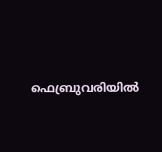ഫെബ്രുവരിയില്‍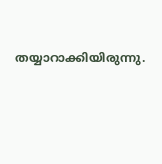തയ്യാറാക്കിയിരുന്നു.